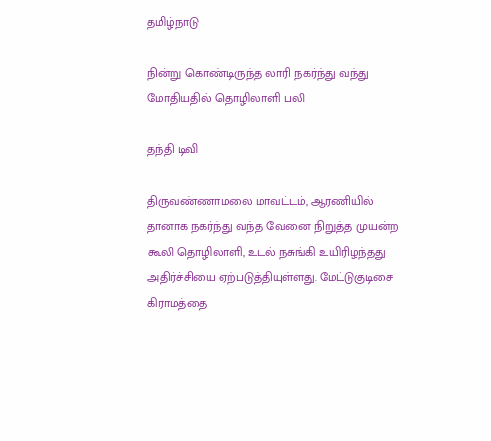தமிழ்நாடு

நின்று கொண்டிருந்த லாரி நகர்ந்து வந்து மோதியதில் தொழிலாளி பலி

தந்தி டிவி

திருவண்ணாமலை மாவட்டம், ஆரணியில் தானாக நகர்ந்து வந்த வேனை நிறுத்த முயன்ற கூலி தொழிலாளி, உடல் நசுங்கி உயிரிழந்தது அதிர்ச்சியை ஏற்படுத்தியுள்ளது. மேட்டுகுடிசை கிராமத்தை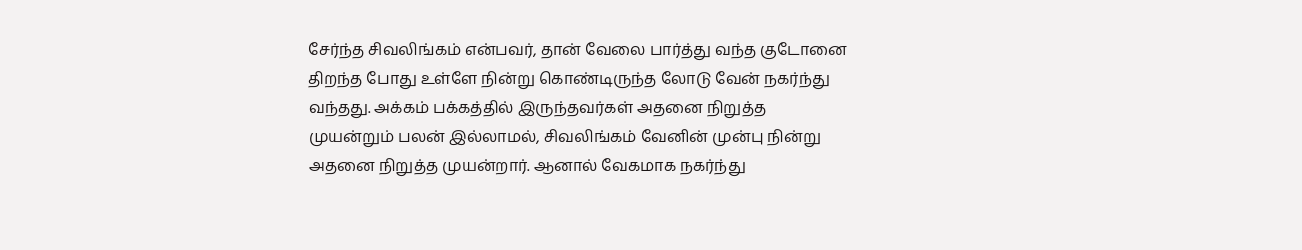சேர்ந்த சிவலிங்கம் என்பவர், தான் வேலை பார்த்து வந்த குடோனை திறந்த போது உள்ளே நின்று கொண்டிருந்த லோடு வேன் நகர்ந்து வந்தது. அக்கம் பக்கத்தில் இருந்தவர்கள் அதனை நிறுத்த முயன்றும் பலன் இல்லாமல், சிவலிங்கம் வேனின் முன்பு நின்று அதனை நிறுத்த முயன்றார். ஆனால் வேகமாக நகர்ந்து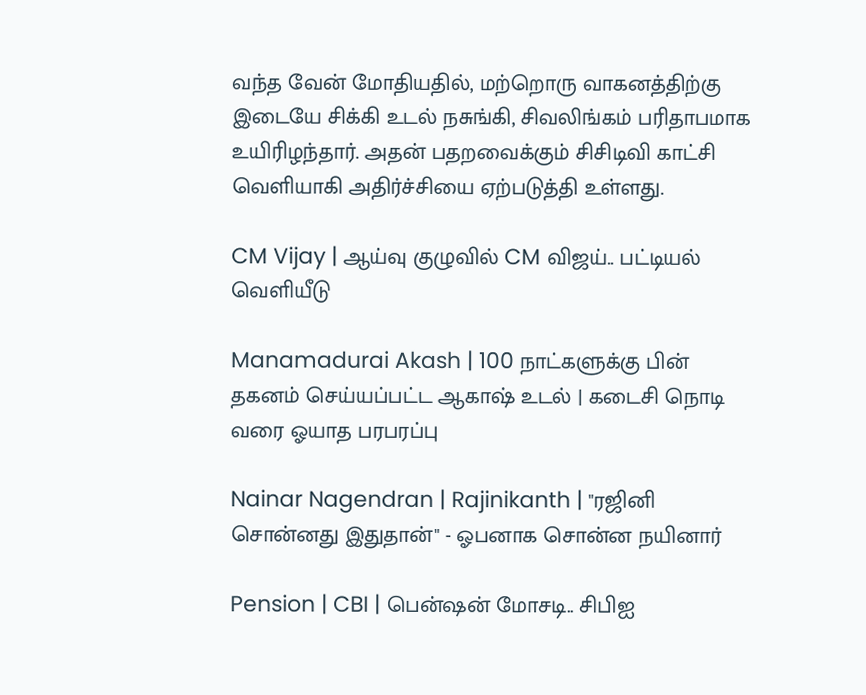வந்த வேன் மோதியதில், மற்றொரு வாகனத்திற்கு இடையே சிக்கி உடல் நசுங்கி, சிவலிங்கம் பரிதாபமாக உயிரிழந்தார். அதன் பதறவைக்கும் சிசிடிவி காட்சி வெளியாகி அதிர்ச்சியை ஏற்படுத்தி உள்ளது.

CM Vijay | ஆய்வு குழுவில் CM விஜய்.. பட்டியல் வெளியீடு

Manamadurai Akash | 100 நாட்களுக்கு பின் தகனம் செய்யப்பட்ட ஆகாஷ் உடல் | கடைசி நொடி வரை ஓயாத பரபரப்பு

Nainar Nagendran | Rajinikanth | "ரஜினி சொன்னது இதுதான்" - ஓபனாக சொன்ன நயினார்

Pension | CBI | பென்ஷன் மோசடி.. சிபிஐ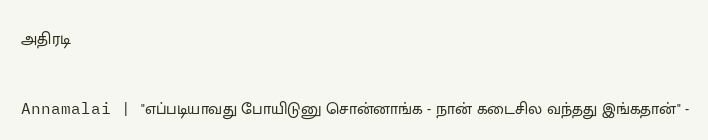அதிரடி

Annamalai | "எப்படியாவது போயிடுனு சொன்னாங்க - நான் கடைசில வந்தது இங்கதான்" -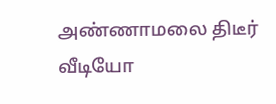அண்ணாமலை திடீர் வீடியோ